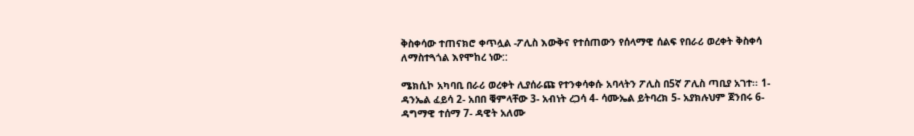ቅስቀሳው ተጠናክሮ ቀጥሏል -ፖሊስ እውቅና የተሰጠውን የሰላማዊ ሰልፍ የበራሪ ወረቀት ቅስቀሳ ለማስተጓጎል እየሞከረ ነው::

ሜክሲኮ አካባቢ በራሪ ወረቀት ሊያሰራጩ የተንቀሳቀሱ አባላትን ፖሊስ በ5ኛ ፖሊስ ጣቢያ አገተ፡፡ 1- ዳንኤል ፈይሳ 2- አበበ ቑምላቸው 3- አብነት ረጋሳ 4- ሳሙኤል ይትባረክ 5- አያክሉህም ጀንበሩ 6- ዳግማዊ ተሰማ 7- ዳዊት አለሙ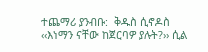ተጨማሪ ያንብቡ:  ቅዱስ ሲኖዶስ ‹‹እነማን ናቸው ከጀርባዎ ያሉት?›› ሲል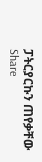ፓትርያርኩን ጠየቃቸው
Share